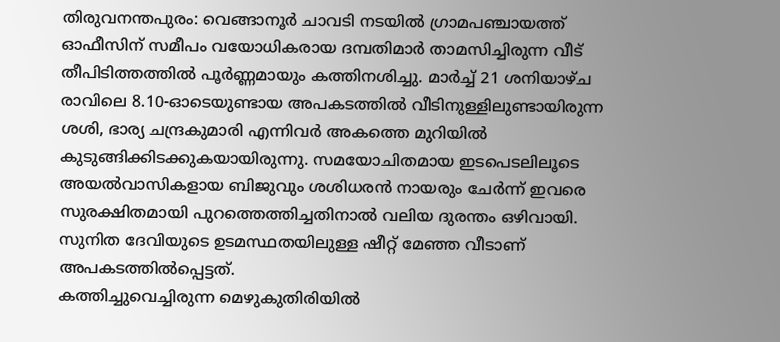തിരുവനന്തപുരം: വെങ്ങാനൂർ ചാവടി നടയിൽ ഗ്രാമപഞ്ചായത്ത് ഓഫീസിന് സമീപം വയോധികരായ ദമ്പതിമാർ താമസിച്ചിരുന്ന വീട് തീപിടിത്തത്തിൽ പൂർണ്ണമായും കത്തിനശിച്ചു. മാർച്ച് 21 ശനിയാഴ്ച രാവിലെ 8.10-ഓടെയുണ്ടായ അപകടത്തിൽ വീടിനുള്ളിലുണ്ടായിരുന്ന ശശി, ഭാര്യ ചന്ദ്രകുമാരി എന്നിവർ അകത്തെ മുറിയിൽ കുടുങ്ങിക്കിടക്കുകയായിരുന്നു. സമയോചിതമായ ഇടപെടലിലൂടെ അയൽവാസികളായ ബിജുവും ശശിധരൻ നായരും ചേർന്ന് ഇവരെ സുരക്ഷിതമായി പുറത്തെത്തിച്ചതിനാൽ വലിയ ദുരന്തം ഒഴിവായി. സുനിത ദേവിയുടെ ഉടമസ്ഥതയിലുള്ള ഷീറ്റ് മേഞ്ഞ വീടാണ് അപകടത്തിൽപ്പെട്ടത്.
കത്തിച്ചുവെച്ചിരുന്ന മെഴുകുതിരിയിൽ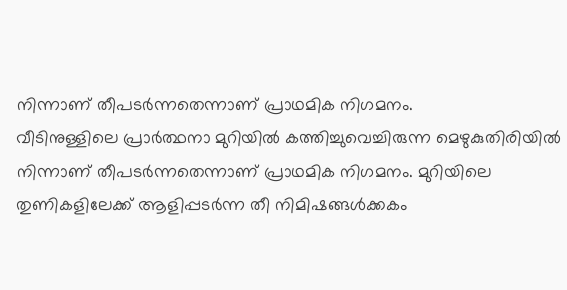നിന്നാണ് തീപടർന്നതെന്നാണ് പ്രാഥമിക നിഗമനം.
വീടിനുള്ളിലെ പ്രാർത്ഥനാ മുറിയിൽ കത്തിച്ചുവെച്ചിരുന്ന മെഴുകുതിരിയിൽ നിന്നാണ് തീപടർന്നതെന്നാണ് പ്രാഥമിക നിഗമനം. മുറിയിലെ തുണികളിലേക്ക് ആളിപ്പടർന്ന തീ നിമിഷങ്ങൾക്കകം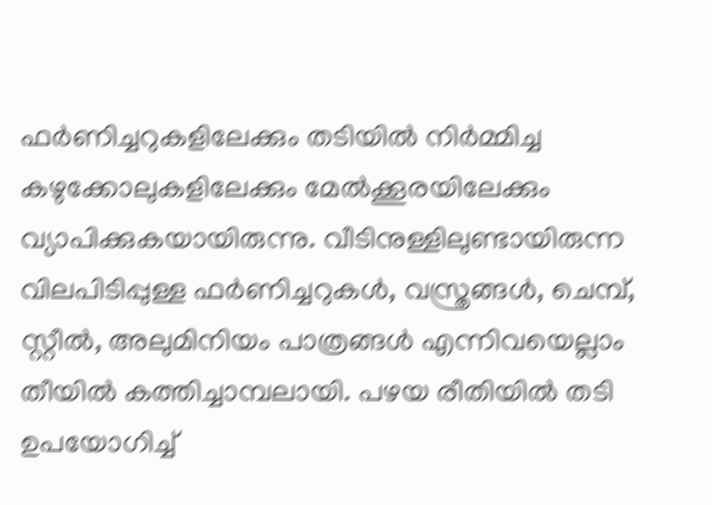ഫർണിച്ചറുകളിലേക്കും തടിയിൽ നിർമ്മിച്ച കഴുക്കോലുകളിലേക്കും മേൽക്കൂരയിലേക്കും വ്യാപിക്കുകയായിരുന്നു. വീടിനുള്ളിലുണ്ടായിരുന്ന വിലപിടിപ്പുള്ള ഫർണിച്ചറുകൾ, വസ്ത്രങ്ങൾ, ചെമ്പ്, സ്റ്റീൽ, അലുമിനിയം പാത്രങ്ങൾ എന്നിവയെല്ലാം തീയിൽ കത്തിച്ചാമ്പലായി. പഴയ രീതിയിൽ തടി ഉപയോഗിച്ച്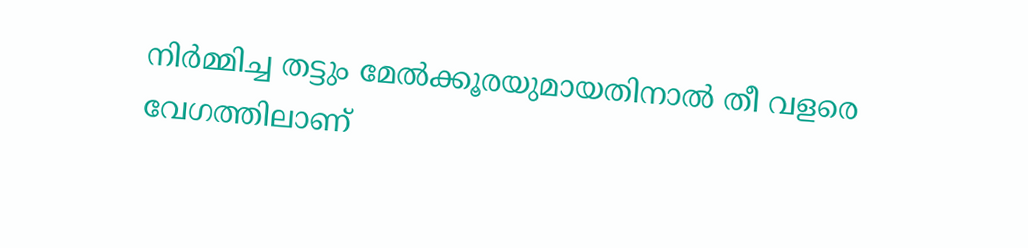നിർമ്മിച്ച തട്ടും മേൽക്കൂരയുമായതിനാൽ തീ വളരെ വേഗത്തിലാണ്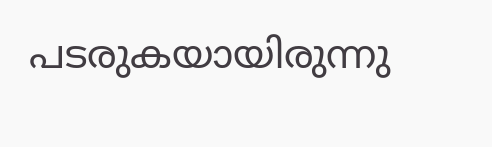പടരുകയായിരുന്നു